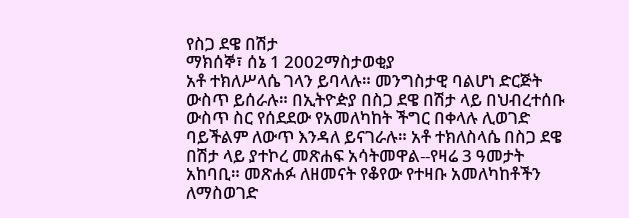የስጋ ደዌ በሽታ
ማክሰኞ፣ ሰኔ 1 2002ማስታወቂያ
አቶ ተክለሥላሴ ገላን ይባላሉ። መንግስታዊ ባልሆነ ድርጅት ውስጥ ይሰራሉ። በኢትዮዽያ በስጋ ደዌ በሽታ ላይ በህብረተሰቡ ውስጥ ስር የሰደደው የአመለካከት ችግር በቀላሉ ሊወገድ ባይችልም ለውጥ እንዳለ ይናገራሉ። አቶ ተክለስላሴ በስጋ ደዌ በሽታ ላይ ያተኮረ መጽሐፍ አሳትመዋል--የዛሬ 3 ዓመታት አከባቢ። መጽሐፉ ለዘመናት የቆየው የተዛቡ አመለካከቶችን ለማስወገድ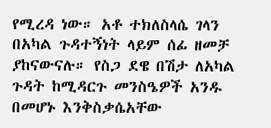የሚረዳ ነው። አቶ ተክለስላሴ ገላን በአካል ጉዳተኝነት ላይም ሰፊ ዘመቻ ያከናውናሉ። የስጋ ደዌ በሽታ ለአካል ጉዳት ከሚዳርጉ መንስዔዎች አንዱ በመሆኑ እንቅስቃሴአቸው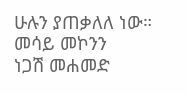ሁሉን ያጠቃለለ ነው።
መሳይ መኮንን
ነጋሽ መሐመድ